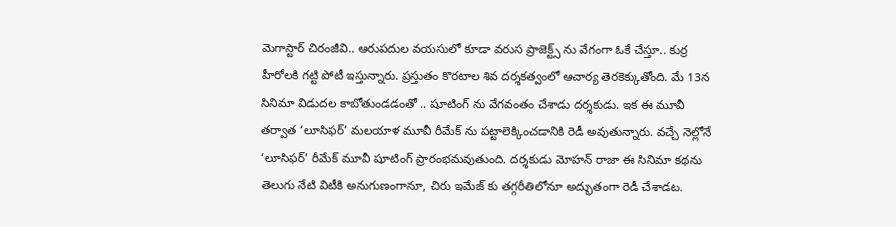మెగాస్టార్ చిరంజీవి.. ఆరుపదుల వయసులో కూడా వరుస ప్రాజెక్ట్స్ ను వేగంగా ఓకే చేస్తూ.. కుర్ర హీరోలకి గట్టి పోటీ ఇస్తున్నారు. ప్రస్తుతం కొరటాల శివ దర్శకత్వంలో ఆచార్య తెరకెక్కుతోంది. మే 13న సినిమా విడుదల కాబోతుండడంతో .. షూటింగ్ ను వేగవంతం చేశాడు దర్శకుడు. ఇక ఈ మూవీ తర్వాత ‘లూసిఫర్’ మలయాళ మూవీ రీమేక్ ను పట్టాలెక్కించడానికి రెడీ అవుతున్నారు. వచ్చే నెల్లోనే ‘లూసిఫర్’ రీమేక్ మూవీ షూటింగ్ ప్రారంభమవుతుంది. దర్శకుడు మోహన్ రాజా ఈ సినిమా కథను తెలుగు నేటి విటీకి అనుగుణంగానూ, చిరు ఇమేజ్ కు తగ్గరీతిలోనూ అద్భుతంగా రెడీ చేశాడట.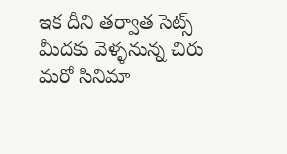ఇక దీని తర్వాత సెట్స్ మీదకు వెళ్ళనున్న చిరు మరో సినిమా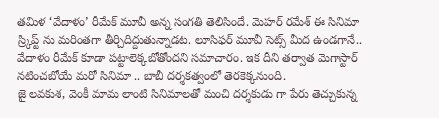తమిళ ‘వేదాళం’ రీమేక్ మూవీ అన్న సంగతి తెలిసిందే. మెహర్ రమేశ్ ఈ సినిమా స్ర్కిప్ట్ ను మరింతగా తీర్చిదిద్దుతున్నాడట. లూసిఫర్ మూవీ సెట్స్ మీద ఉండగానే.. వేదాళం రీమేక్ కూడా పట్టాలెక్కబోతోందని సమాచారం. ఇక దీని తర్వాత మెగాస్టార్ నటించబోయే మరో సినిమా .. బాబీ దర్శకత్వంలో తెరకెక్కనుంది.
జై లవకుశ, వెంకీ మామ లాంటి సినిమాలతో మంచి దర్శకుడు గా పేరు తెచ్చుకున్న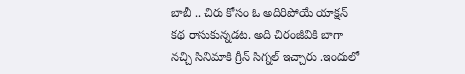బాబీ .. చిరు కోసం ఓ అదిరిపోయే యాక్షన్ కథ రాసుకున్నడట. అది చిరంజీవికి బాగా నచ్చి సినిమాకి గ్రీన్ సిగ్నల్ ఇచ్చారు .ఇందులో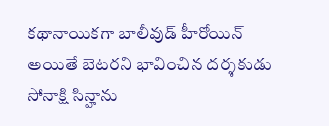కథానాయికగా బాలీవుడ్ హీరోయిన్ అయితే బెటరని భావించిన దర్శకుడు సోనాక్షి సిన్హాను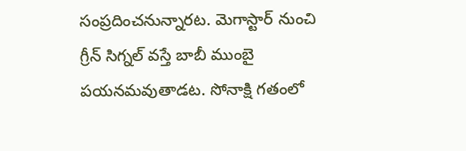సంప్రదించనున్నారట. మెగాస్టార్ నుంచి గ్రీన్ సిగ్నల్ వస్తే బాబీ ముంబై పయనమవుతాడట. సోనాక్షి గతంలో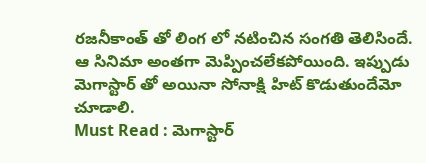రజనీకాంత్ తో లింగ లో నటించిన సంగతి తెలిసిందే. ఆ సినిమా అంతగా మెప్పించలేకపోయింది. ఇప్పుడు మెగాస్టార్ తో అయినా సోనాక్షి హిట్ కొడుతుందేమో చూడాలి.
Must Read : మెగాస్టార్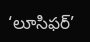‘లూసిఫర్’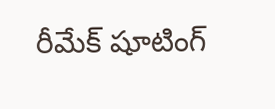రీమేక్ షూటింగ్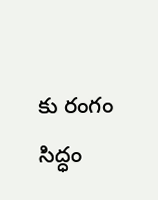కు రంగం సిద్ధం